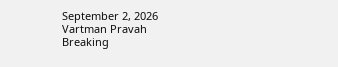September 2, 2026
Vartman Pravah
Breaking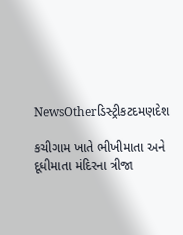NewsOtherડિસ્ટ્રીકટદમણદેશ

કચીગામ ખાતે ભીખીમાતા અને દૂધીમાતા મંદિરના ત્રીજા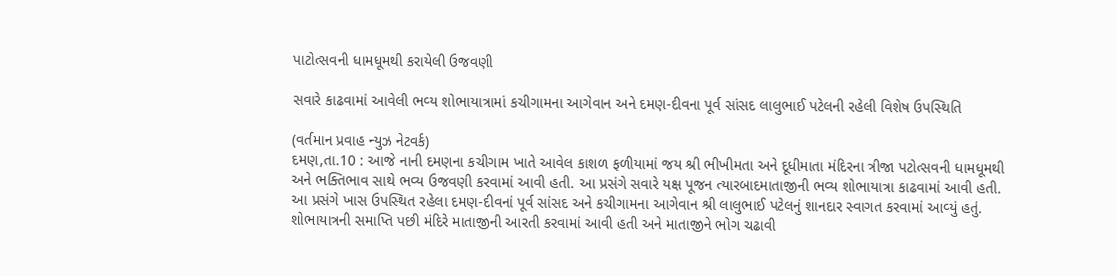પાટોત્‍સવની ધામધૂમથી કરાયેલી ઉજવણી

સવારે કાઢવામાં આવેલી ભવ્‍ય શોભાયાત્રામાં કચીગામના આગેવાન અને દમણ-દીવના પૂર્વ સાંસદ લાલુભાઈ પટેલની રહેલી વિશેષ ઉપસ્‍થિતિ

(વર્તમાન પ્રવાહ ન્‍યુઝ નેટવર્ક)
દમણ,તા.10 : આજે નાની દમણના કચીગામ ખાતે આવેલ કાશળ ફળીયામાં જય શ્રી ભીખીમતા અને દૂધીમાતા મંદિરના ત્રીજા પટોત્‍સવની ધામધૂમથી અને ભક્‍તિભાવ સાથે ભવ્‍ય ઉજવણી કરવામાં આવી હતી. આ પ્રસંગે સવારે યક્ષ પૂજન ત્‍યારબાદમાતાજીની ભવ્‍ય શોભાયાત્રા કાઢવામાં આવી હતી. આ પ્રસંગે ખાસ ઉપસ્‍થિત રહેલા દમણ-દીવનાં પૂર્વ સાંસદ અને કચીગામના આગેવાન શ્રી લાલુભાઈ પટેલનું શાનદાર સ્‍વાગત કરવામાં આવ્‍યું હતું.
શોભાયાત્રની સમાપ્તિ પછી મંદિરે માતાજીની આરતી કરવામાં આવી હતી અને માતાજીને ભોગ ચઢાવી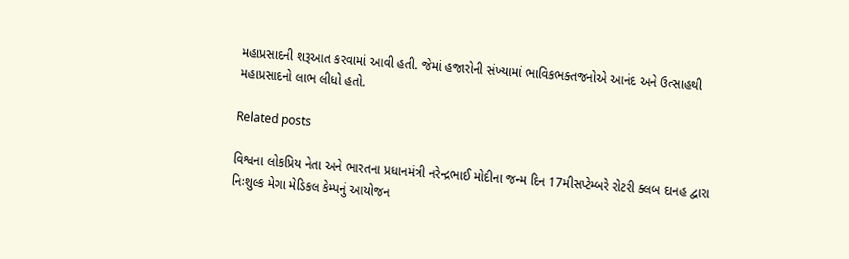મહાપ્રસાદની શરૂઆત કરવામાં આવી હતી. જેમાં હજારોની સંખ્‍યામાં ભાવિકભક્‍તજનોએ આનંદ અને ઉત્‍સાહથી મહાપ્રસાદનો લાભ લીધો હતો.

Related posts

વિશ્વના લોકપ્રિય નેતા અને ભારતના પ્રધાનમંત્રી નરેન્‍દ્રભાઈ મોદીના જન્‍મ દિન 17મીસપ્‍ટેમ્‍બરે રોટરી ક્‍લબ દાનહ દ્વારા નિઃશુલ્‍ક મેગા મેડિકલ કેમ્‍પનું આયોજન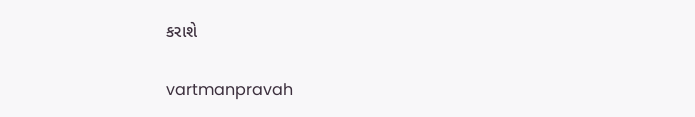કરાશે

vartmanpravah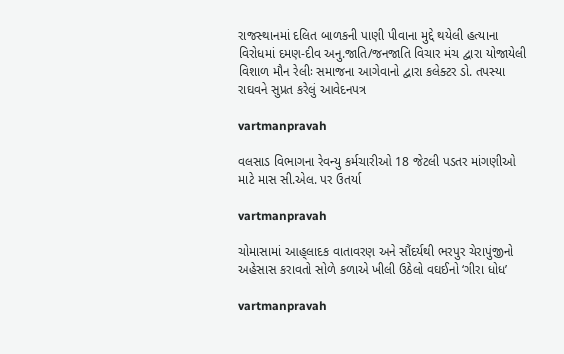રાજસ્‍થાનમાં દલિત બાળકની પાણી પીવાના મુદ્દે થયેલી હત્‍યાના વિરોધમાં દમણ-દીવ અનુ.જાતિ/જનજાતિ વિચાર મંચ દ્વારા યોજાયેલી વિશાળ મૌન રેલીઃ સમાજના આગેવાનો દ્વારા કલેક્‍ટર ડો. તપસ્‍યા રાઘવને સુપ્રત કરેલું આવેદનપત્ર

vartmanpravah

વલસાડ વિભાગના રેવન્‍યુ કર્મચારીઓ 18 જેટલી પડતર માંગણીઓ માટે માસ સી.એલ. પર ઉતર્યા

vartmanpravah

ચોમાસામાં આહ્‌લાદક વાતાવરણ અને સૌંદર્યથી ભરપુર ચેરાપુંજીનો અહેસાસ કરાવતો સોળે કળાએ ખીલી ઉઠેલો વઘઈનો ‘ગીરા ધોધ’

vartmanpravah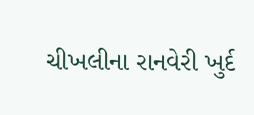ચીખલીના રાનવેરી ખુર્દ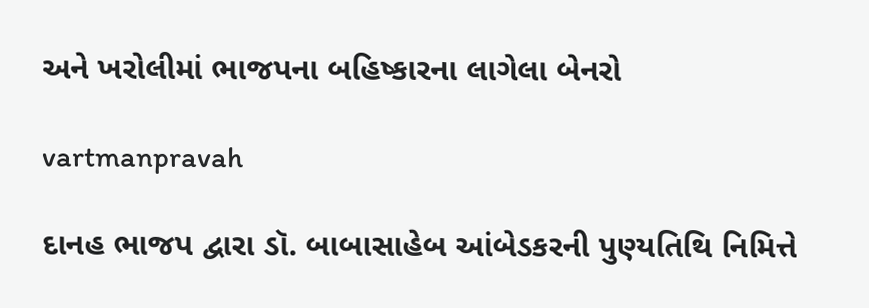અને ખરોલીમાં ભાજપના બહિષ્‍કારના લાગેલા બેનરો

vartmanpravah

દાનહ ભાજપ દ્વારા ડૉ. બાબાસાહેબ આંબેડકરની પુણ્‍યતિથિ નિમિત્તે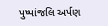પુષ્‍પાંજલિ અર્પણ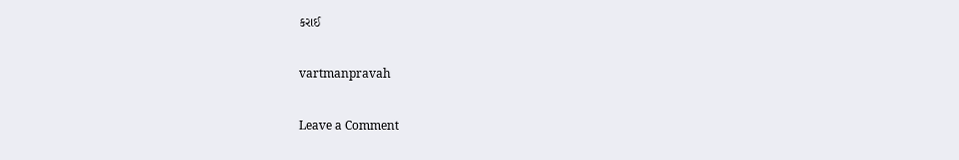કરાઈ

vartmanpravah

Leave a Comment